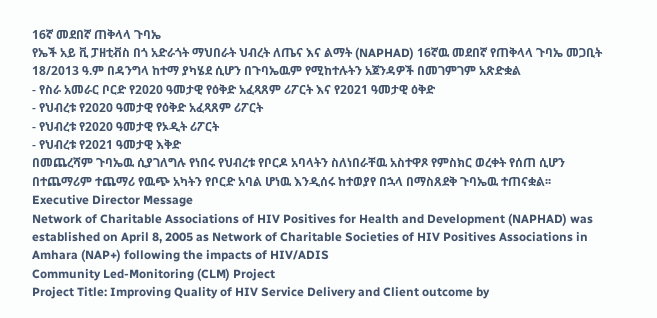16ኛ መደበኛ ጠቅላላ ጉባኤ
የኤች አይ ቪ ፓዘቲቭስ በጎ አድራጎት ማህበራት ህብረት ለጤና እና ልማት (NAPHAD) 16ኛዉ መደበኛ የጠቅላላ ጉባኤ መጋቢት 18/2013 ዓ.ም በዳንግላ ከተማ ያካሄደ ሲሆን በጉባኤዉም የሚከተሉትን አጀንዳዎች በመገምገም አጽድቋል
- የስራ አመራር ቦርድ የ2020 ዓመታዊ የዕቅድ አፈጻጸም ሪፖርት እና የ2021 ዓመታዊ ዕቅድ
- የህብረቱ የ2020 ዓመታዊ የዕቅድ አፈጻጸም ሪፖርት
- የህብረቱ የ2020 ዓመታዊ የኦዲት ሪፖርት
- የህብረቱ የ2021 ዓመታዊ እቅድ
በመጨረሻም ጉባኤዉ ሲያገለግሉ የነበሩ የህብረቱ የቦርዶ አባላትን ስለነበራቸዉ አስተዋጾ የምስክር ወረቀት የሰጠ ሲሆን በተጨማሪም ተጨማሪ የዉጭ አካትን የቦርድ አባል ሆነዉ እንዲሰሩ ከተወያየ በኋላ በማስጸደቅ ጉባኤዉ ተጠናቋል፡፡
Executive Director Message
Network of Charitable Associations of HIV Positives for Health and Development (NAPHAD) was established on April 8, 2005 as Network of Charitable Societies of HIV Positives Associations in Amhara (NAP+) following the impacts of HIV/ADIS
Community Led-Monitoring (CLM) Project
Project Title: Improving Quality of HIV Service Delivery and Client outcome by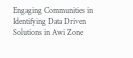Engaging Communities in Identifying Data Driven Solutions in Awi Zone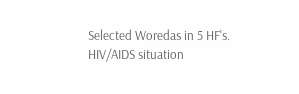Selected Woredas in 5 HF's.
HIV/AIDS situation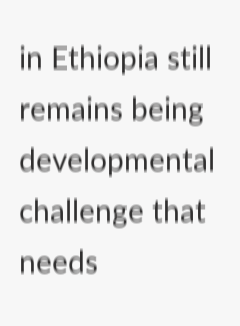in Ethiopia still remains being developmental challenge that needs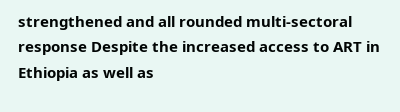strengthened and all rounded multi-sectoral response Despite the increased access to ART in Ethiopia as well as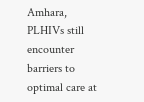Amhara, PLHIVs still encounter barriers to optimal care at